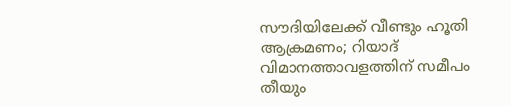സൗദിയിലേക്ക് വീണ്ടും ഹൂതി ആക്രമണം; റിയാദ് വിമാനത്താവളത്തിന് സമീപം തീയും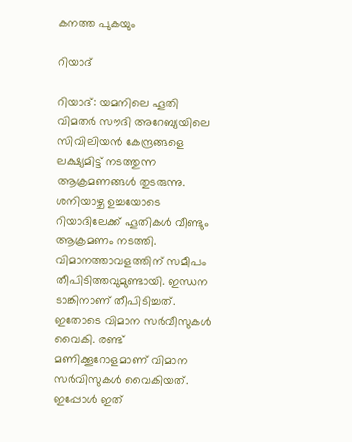കനത്ത പുകയും

റിയാദ്

റിയാദ്: യമനിലെ ഹൂതി വിമതർ സൗദി അറേബ്യയിലെ സിവിലിയൻ കേന്ദ്രങ്ങളെ ലക്ഷ്യമിട്ട് നടത്തുന്ന ആക്രമണങ്ങൾ തുടരുന്നു. ശനിയാഴ്ച ഉച്ചയോടെ റിയാദിലേക്ക് ഹൂതികൾ വീണ്ടും ആക്രമണം നടത്തി. വിമാനത്താവളത്തിന് സമീപം തീപിടിത്തവുമുണ്ടായി. ഇന്ധന ടാങ്കിനാണ് തീപിടിച്ചത്. ഇതോടെ വിമാന സർവീസുകൾ വൈകി. രണ്ട് മണിക്കൂറോളമാണ് വിമാന സർവിസുകൾ വൈകിയത്. ഇപ്പോൾ ഇത്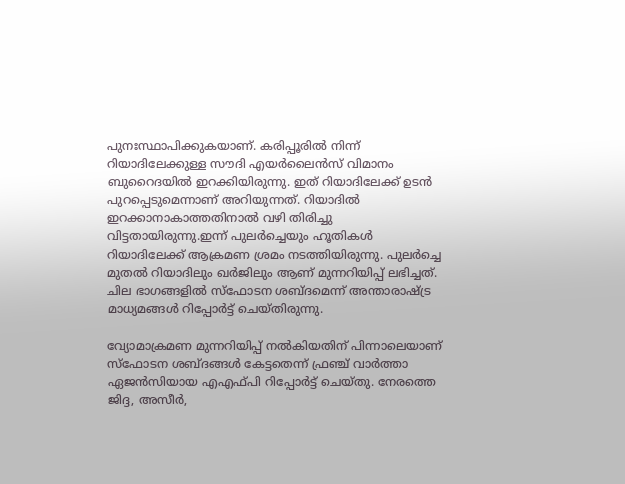പുനഃസ്ഥാപിക്കുകയാണ്. കരിപ്പൂരിൽ നിന്ന് റിയാദിലേക്കുള്ള സൗദി എയർലൈൻസ് വിമാനം ബുറൈദയിൽ ഇറക്കിയിരുന്നു. ഇത് റിയാദിലേക്ക് ഉടൻ പുറപ്പെടുമെന്നാണ് അറിയുന്നത്. റിയാദിൽ ഇറക്കാനാകാത്തതിനാൽ വഴി തിരിച്ചു വിട്ടതായിരുന്നു.ഇന്ന് പുലർച്ചെയും ഹൂതികൾ റിയാദിലേക്ക് ആക്രമണ ശ്രമം നടത്തിയിരുന്നു. പുലർച്ചെ മുതൽ റിയാദിലും ഖർജിലും ആണ് മുന്നറിയിപ്പ് ലഭിച്ചത്. ചില ഭാഗങ്ങളിൽ സ്ഫോടന ശബ്ദമെന്ന് അന്താരാഷ്ട്ര മാധ്യമങ്ങൾ റിപ്പോർട്ട് ചെയ്തിരുന്നു.

വ്യോമാക്രമണ മുന്നറിയിപ്പ് നൽകിയതിന് പിന്നാലെയാണ് സ്ഫോടന ശബ്ദങ്ങൾ കേട്ടതെന്ന് ഫ്രഞ്ച് വാർത്താ ഏജൻസിയായ എഎഫ്പി റിപ്പോർട്ട് ചെയ്തു. നേരത്തെ ജിദ്ദ, അസീർ,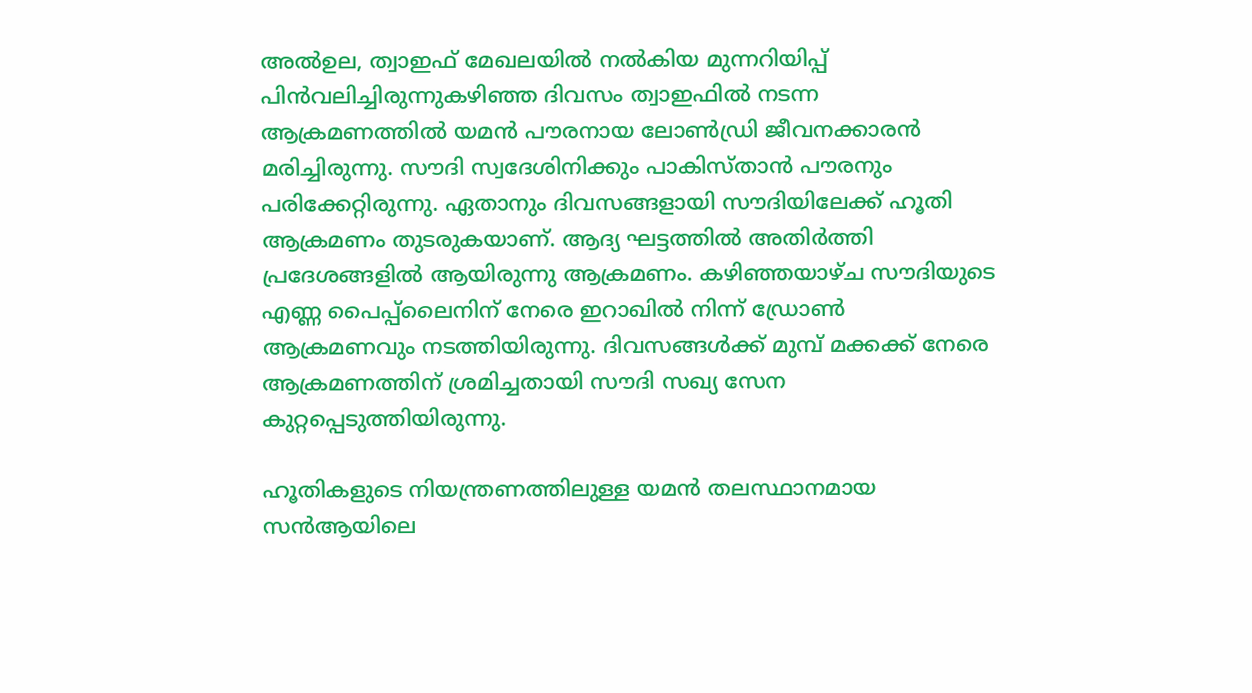അൽഉല, ത്വാഇഫ് മേഖലയിൽ നൽകിയ മുന്നറിയിപ്പ് പിൻവലിച്ചിരുന്നുകഴിഞ്ഞ ദിവസം ത്വാഇഫിൽ നടന്ന ആക്രമണത്തിൽ യമൻ പൗരനായ ലോൺഡ്രി ജീവനക്കാരൻ മരിച്ചിരുന്നു. സൗദി സ്വദേശിനിക്കും പാകിസ്താൻ പൗരനും പരിക്കേറ്റിരുന്നു. ഏതാനും ദിവസങ്ങളായി സൗദിയിലേക്ക് ഹൂതി ആക്രമണം തുടരുകയാണ്. ആദ്യ ഘട്ടത്തിൽ അതിർത്തി പ്രദേശങ്ങളിൽ ആയിരുന്നു ആക്രമണം. കഴിഞ്ഞയാഴ്ച സൗദിയുടെ എണ്ണ പൈപ്പ്ലൈനിന് നേരെ ഇറാഖിൽ നിന്ന് ഡ്രോൺ ആക്രമണവും നടത്തിയിരുന്നു. ദിവസങ്ങൾക്ക് മുമ്പ് മക്കക്ക് നേരെ ആക്രമണത്തിന് ശ്രമിച്ചതായി സൗദി സഖ്യ സേന കുറ്റപ്പെടുത്തിയിരുന്നു.

ഹൂതികളുടെ നിയന്ത്രണത്തിലുള്ള യമൻ തലസ്ഥാനമായ സൻആയിലെ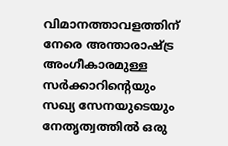വിമാനത്താവളത്തിന് നേരെ അന്താരാഷ്ട്ര അംഗീകാരമുള്ള സർക്കാറിന്‍റെയും സഖ്യ സേനയുടെയും നേതൃത്വത്തിൽ ഒരു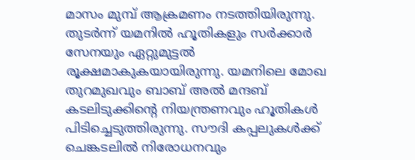മാസം മുമ്പ് ആക്രമണം നടത്തിയിരുന്നു. തുടർന്ന് യമനിൽ ഹൂതികളും സർക്കാർ സേനയും ഏറ്റുമുട്ടൽ രൂക്ഷമാകുകയായിരുന്നു. യമനിലെ മോഖ തുറമുഖവും ബാബ് അൽ മന്ദബ് കടലിടുക്കിന്‍റെ നിയന്ത്രണവും ഹൂതികൾ പിടിച്ചെടുത്തിരുന്നു. സൗദി കപ്പലുകൾക്ക് ചെങ്കടലിൽ നിരോധനവും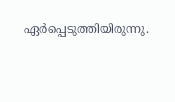ഏർപ്പെടുത്തിയിരുന്നു.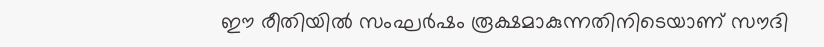ഈ രീതിയിൽ സംഘർഷം രൂക്ഷമാകുന്നതിനിടെയാണ് സൗദി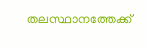തലസ്ഥാനത്തേക്ക്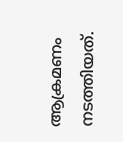ആക്രമണം നടത്തിയത്.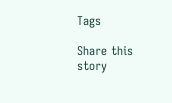Tags

Share this story